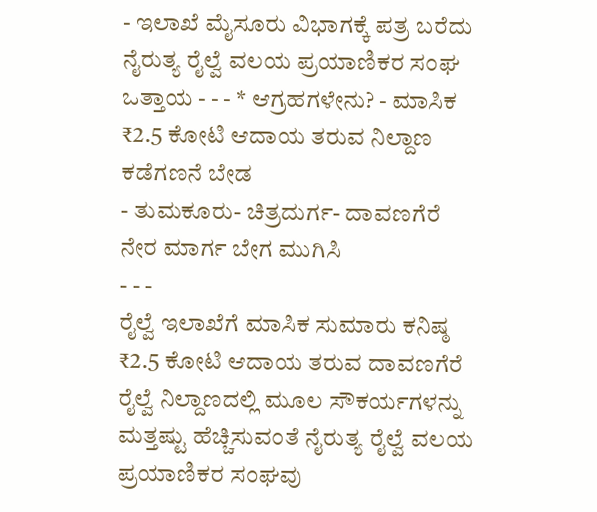- ಇಲಾಖೆ ಮೈಸೂರು ವಿಭಾಗಕ್ಕೆ ಪತ್ರ ಬರೆದು ನೈರುತ್ಯ ರೈಲ್ವೆ ವಲಯ ಪ್ರಯಾಣಿಕರ ಸಂಘ ಒತ್ತಾಯ - - - * ಆಗ್ರಹಗಳೇನು? - ಮಾಸಿಕ ₹2.5 ಕೋಟಿ ಆದಾಯ ತರುವ ನಿಲ್ದಾಣ ಕಡೆಗಣನೆ ಬೇಡ
- ತುಮಕೂರು- ಚಿತ್ರದುರ್ಗ- ದಾವಣಗೆರೆ ನೇರ ಮಾರ್ಗ ಬೇಗ ಮುಗಿಸಿ
- - -
ರೈಲ್ವೆ ಇಲಾಖೆಗೆ ಮಾಸಿಕ ಸುಮಾರು ಕನಿಷ್ಠ ₹2.5 ಕೋಟಿ ಆದಾಯ ತರುವ ದಾವಣಗೆರೆ ರೈಲ್ವೆ ನಿಲ್ದಾಣದಲ್ಲಿ ಮೂಲ ಸೌಕರ್ಯಗಳನ್ನು ಮತ್ತಷ್ಟು ಹೆಚ್ಚಿಸುವಂತೆ ನೈರುತ್ಯ ರೈಲ್ವೆ ವಲಯ ಪ್ರಯಾಣಿಕರ ಸಂಘವು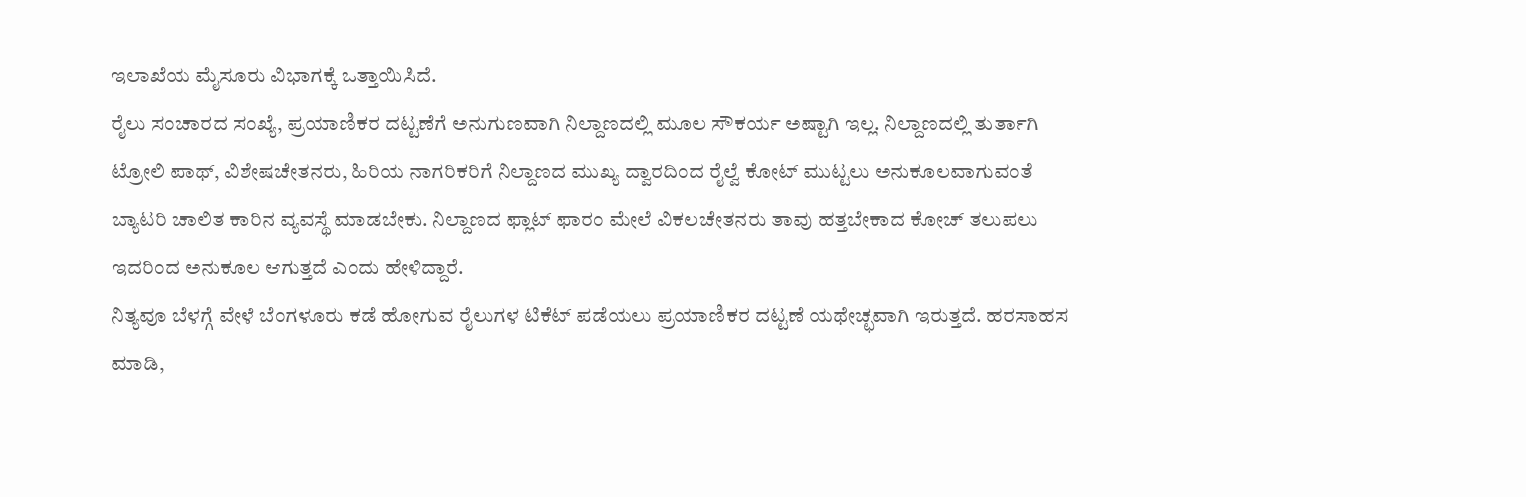ಇಲಾಖೆಯ ಮೈಸೂರು ವಿಭಾಗಕ್ಕೆ ಒತ್ತಾಯಿಸಿದೆ.
ರೈಲು ಸಂಚಾರದ ಸಂಖ್ಯೆ, ಪ್ರಯಾಣಿಕರ ದಟ್ಟಣೆಗೆ ಅನುಗುಣವಾಗಿ ನಿಲ್ದಾಣದಲ್ಲಿ ಮೂಲ ಸೌಕರ್ಯ ಅಷ್ಟಾಗಿ ಇಲ್ಲ. ನಿಲ್ದಾಣದಲ್ಲಿ ತುರ್ತಾಗಿ ಟ್ರೋಲಿ ಪಾಥ್, ವಿಶೇಷಚೇತನರು, ಹಿರಿಯ ನಾಗರಿಕರಿಗೆ ನಿಲ್ದಾಣದ ಮುಖ್ಯ ದ್ವಾರದಿಂದ ರೈಲ್ವೆ ಕೋಟ್ ಮುಟ್ಟಲು ಅನುಕೂಲವಾಗುವಂತೆ ಬ್ಯಾಟರಿ ಚಾಲಿತ ಕಾರಿನ ವ್ಯವಸ್ಥೆ ಮಾಡಬೇಕು. ನಿಲ್ದಾಣದ ಫ್ಲಾಟ್ ಫಾರಂ ಮೇಲೆ ವಿಕಲಚೇತನರು ತಾವು ಹತ್ತಬೇಕಾದ ಕೋಚ್ ತಲುಪಲು ಇದರಿಂದ ಅನುಕೂಲ ಆಗುತ್ತದೆ ಎಂದು ಹೇಳಿದ್ದಾರೆ.
ನಿತ್ಯವೂ ಬೆಳಗ್ಗೆ ವೇಳೆ ಬೆಂಗಳೂರು ಕಡೆ ಹೋಗುವ ರೈಲುಗಳ ಟಿಕೆಟ್ ಪಡೆಯಲು ಪ್ರಯಾಣಿಕರ ದಟ್ಟಣೆ ಯಥೇಚ್ಛವಾಗಿ ಇರುತ್ತದೆ. ಹರಸಾಹಸ ಮಾಡಿ,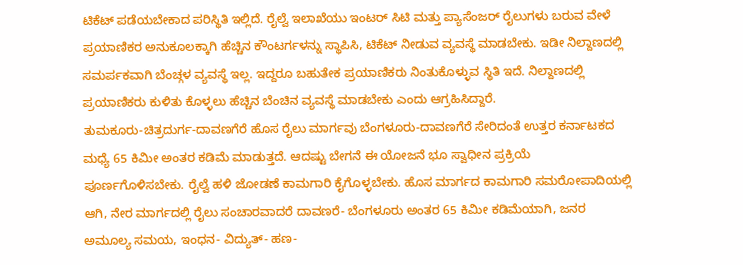ಟಿಕೆಟ್ ಪಡೆಯಬೇಕಾದ ಪರಿಸ್ಥಿತಿ ಇಲ್ಲಿದೆ. ರೈಲ್ವೆ ಇಲಾಖೆಯು ಇಂಟರ್ ಸಿಟಿ ಮತ್ತು ಪ್ಯಾಸೆಂಜರ್ ರೈಲುಗಳು ಬರುವ ವೇಳೆ ಪ್ರಯಾಣಿಕರ ಅನುಕೂಲಕ್ಕಾಗಿ ಹೆಚ್ಚಿನ ಕೌಂಟರ್ಗಳನ್ನು ಸ್ಥಾಪಿಸಿ, ಟಿಕೆಟ್ ನೀಡುವ ವ್ಯವಸ್ಥೆ ಮಾಡಬೇಕು. ಇಡೀ ನಿಲ್ದಾಣದಲ್ಲಿ ಸಮರ್ಪಕವಾಗಿ ಬೆಂಚ್ಗಳ ವ್ಯವಸ್ಥೆ ಇಲ್ಲ. ಇದ್ದರೂ ಬಹುತೇಕ ಪ್ರಯಾಣಿಕರು ನಿಂತುಕೊಳ್ಳುವ ಸ್ಥಿತಿ ಇದೆ. ನಿಲ್ದಾಣದಲ್ಲಿ ಪ್ರಯಾಣಿಕರು ಕುಳಿತು ಕೊಳ್ಳಲು ಹೆಚ್ಚಿನ ಬೆಂಚಿನ ವ್ಯವಸ್ಥೆ ಮಾಡಬೇಕು ಎಂದು ಆಗ್ರಹಿಸಿದ್ದಾರೆ.
ತುಮಕೂರು-ಚಿತ್ರದುರ್ಗ-ದಾವಣಗೆರೆ ಹೊಸ ರೈಲು ಮಾರ್ಗವು ಬೆಂಗಳೂರು-ದಾವಣಗೆರೆ ಸೇರಿದಂತೆ ಉತ್ತರ ಕರ್ನಾಟಕದ ಮಧ್ಯೆ 65 ಕಿಮೀ ಅಂತರ ಕಡಿಮೆ ಮಾಡುತ್ತದೆ. ಆದಷ್ಟು ಬೇಗನೆ ಈ ಯೋಜನೆ ಭೂ ಸ್ವಾಧೀನ ಪ್ರಕ್ರಿಯೆ ಪೂರ್ಣಗೊಳಿಸಬೇಕು. ರೈಲ್ವೆ ಹಳಿ ಜೋಡಣೆ ಕಾಮಗಾರಿ ಕೈಗೊಳ್ಳಬೇಕು. ಹೊಸ ಮಾರ್ಗದ ಕಾಮಗಾರಿ ಸಮರೋಪಾದಿಯಲ್ಲಿ ಆಗಿ, ನೇರ ಮಾರ್ಗದಲ್ಲಿ ರೈಲು ಸಂಚಾರವಾದರೆ ದಾವಣರೆ- ಬೆಂಗಳೂರು ಅಂತರ 65 ಕಿಮೀ ಕಡಿಮೆಯಾಗಿ, ಜನರ ಅಮೂಲ್ಯ ಸಮಯ, ಇಂಧನ- ವಿದ್ಯುತ್- ಹಣ-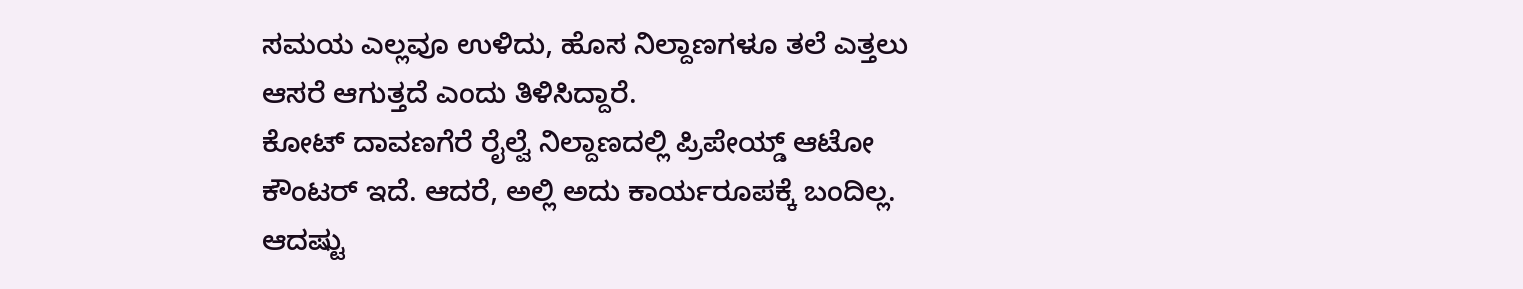ಸಮಯ ಎಲ್ಲವೂ ಉಳಿದು, ಹೊಸ ನಿಲ್ದಾಣಗಳೂ ತಲೆ ಎತ್ತಲು ಆಸರೆ ಆಗುತ್ತದೆ ಎಂದು ತಿಳಿಸಿದ್ದಾರೆ.
ಕೋಟ್ ದಾವಣಗೆರೆ ರೈಲ್ವೆ ನಿಲ್ದಾಣದಲ್ಲಿ ಪ್ರಿಪೇಯ್ಡ್ ಆಟೋ ಕೌಂಟರ್ ಇದೆ. ಆದರೆ, ಅಲ್ಲಿ ಅದು ಕಾರ್ಯರೂಪಕ್ಕೆ ಬಂದಿಲ್ಲ. ಆದಷ್ಟು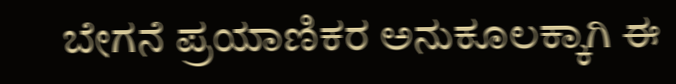ಬೇಗನೆ ಪ್ರಯಾಣಿಕರ ಅನುಕೂಲಕ್ಕಾಗಿ ಈ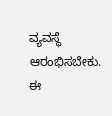ವ್ಯವಸ್ಥೆ ಆರಂಭಿಸಬೇಕು. ಈ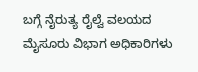ಬಗ್ಗೆ ನೈರುತ್ಯ ರೈಲ್ವೆ ವಲಯದ ಮೈಸೂರು ವಿಭಾಗ ಅಧಿಕಾರಿಗಳು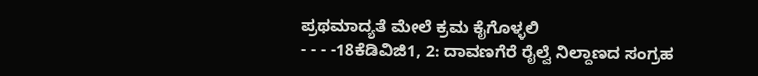ಪ್ರಥಮಾದ್ಯತೆ ಮೇಲೆ ಕ್ರಮ ಕೈಗೊಳ್ಳಲಿ
- - - -18ಕೆಡಿವಿಜಿ1, 2: ದಾವಣಗೆರೆ ರೈಲ್ವೆ ನಿಲ್ದಾಣದ ಸಂಗ್ರಹ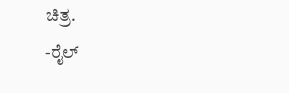ಚಿತ್ರ.
-ರೈಲ್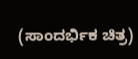(ಸಾಂದರ್ಭಿಕ ಚಿತ್ರ)